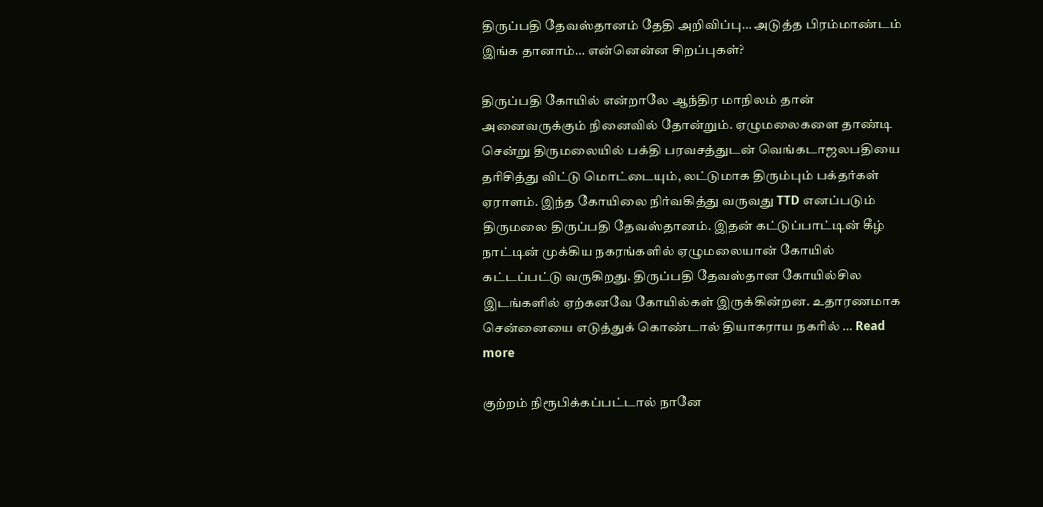திருப்பதி தேவஸ்தானம் தேதி அறிவிப்பு… அடுத்த பிரம்மாண்டம் இங்க தானாம்… என்னென்ன சிறப்புகள்?

திருப்பதி கோயில் என்றாலே ஆந்திர மாநிலம் தான் அனைவருக்கும் நினைவில் தோன்றும். ஏழுமலைகளை தாண்டி சென்று திருமலையில் பக்தி பரவசத்துடன் வெங்கடாஜலபதியை தரிசித்து விட்டு மொட்டையும், லட்டுமாக திரும்பும் பக்தர்கள் ஏராளம். இந்த கோயிலை நிர்வகித்து வருவது TTD எனப்படும் திருமலை திருப்பதி தேவஸ்தானம். இதன் கட்டுப்பாட்டின் கீழ் நாட்டின் முக்கிய நகரங்களில் ஏழுமலையான் கோயில் கட்டப்பட்டு வருகிறது. திருப்பதி தேவஸ்தான கோயில்சில இடங்களில் ஏற்கனவே கோயில்கள் இருக்கின்றன. உதாரணமாக சென்னையை எடுத்துக் கொண்டால் தியாகராய நகரில் … Read more

குற்றம் நிரூபிக்கப்பட்டால் நானே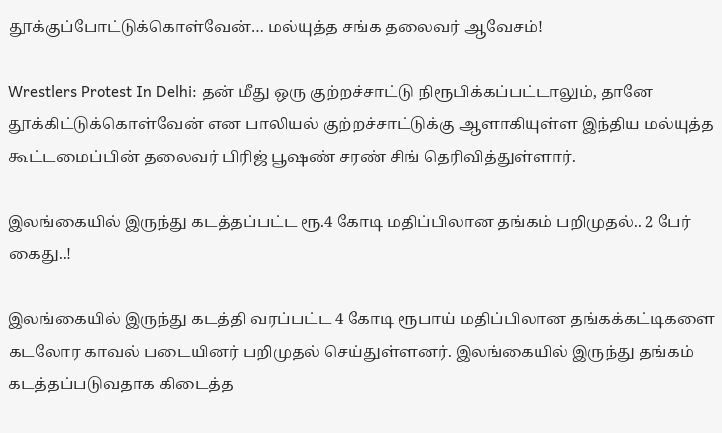தூக்குப்போட்டுக்கொள்வேன்… மல்யுத்த சங்க தலைவர் ஆவேசம்!

Wrestlers Protest In Delhi: தன் மீது ஒரு குற்றச்சாட்டு நிரூபிக்கப்பட்டாலும், தானே தூக்கிட்டுக்கொள்வேன் என பாலியல் குற்றச்சாட்டுக்கு ஆளாகியுள்ள இந்திய மல்யுத்த கூட்டமைப்பின் தலைவர் பிரிஜ் பூஷண் சரண் சிங் தெரிவித்துள்ளார்.

இலங்கையில் இருந்து கடத்தப்பட்ட ரூ.4 கோடி மதிப்பிலான தங்கம் பறிமுதல்.. 2 பேர் கைது..!

இலங்கையில் இருந்து கடத்தி வரப்பட்ட 4 கோடி ரூபாய் மதிப்பிலான தங்கக்கட்டிகளை கடலோர காவல் படையினர் பறிமுதல் செய்துள்ளனர். இலங்கையில் இருந்து தங்கம் கடத்தப்படுவதாக கிடைத்த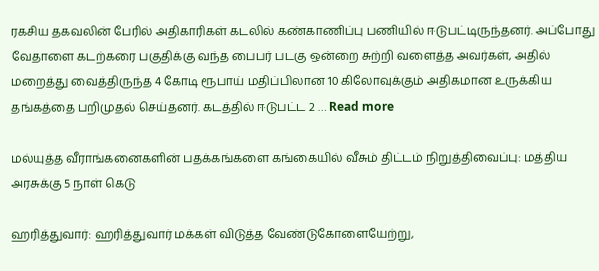ரகசிய தகவலின் பேரில் அதிகாரிகள் கடலில் கண்காணிப்பு பணியில் ஈடுபட்டிருந்தனர். அப்போது வேதாளை கடற்கரை பகுதிக்கு வந்த பைபர் படகு ஒன்றை சுற்றி வளைத்த அவர்கள், அதில் மறைத்து வைத்திருந்த 4 கோடி ரூபாய் மதிப்பிலான 10 கிலோவுக்கும் அதிகமான உருக்கிய தங்கத்தை பறிமுதல் செய்தனர். கடத்தில் ஈடுபட்ட 2 … Read more

மல்யுத்த வீராங்கனைகளின் பதக்கங்களை கங்கையில் வீசும் திட்டம் நிறுத்திவைப்பு: மத்திய அரசுக்கு 5 நாள் கெடு

ஹரித்துவார்: ஹரித்துவார் மக்கள் விடுத்த வேண்டுகோளையேற்று,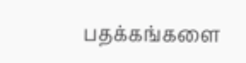பதக்கங்களை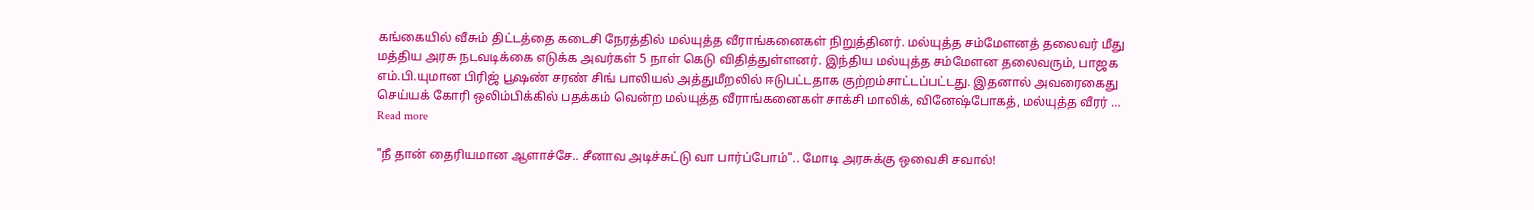கங்கையில் வீசும் திட்டத்தை கடைசி நேரத்தில் மல்யுத்த வீராங்கனைகள் நிறுத்தினர். மல்யுத்த சம்மேளனத் தலைவர் மீது மத்திய அரசு நடவடிக்கை எடுக்க அவர்கள் 5 நாள் கெடு விதித்துள்ளனர். இந்திய மல்யுத்த சம்மேளன தலைவரும், பாஜக எம்.பி.யுமான பிரிஜ் பூஷண் சரண் சிங் பாலியல் அத்துமீறலில் ஈடுபட்டதாக குற்றம்சாட்டப்பட்டது. இதனால் அவரைகைது செய்யக் கோரி ஒலிம்பிக்கில் பதக்கம் வென்ற மல்யுத்த வீராங்கனைகள் சாக்சி மாலிக், வினேஷ்போகத், மல்யுத்த வீரர் … Read more

"நீ தான் தைரியமான ஆளாச்சே.. சீனாவ அடிச்சுட்டு வா பார்ப்போம்".. மோடி அரசுக்கு ஒவைசி சவால்!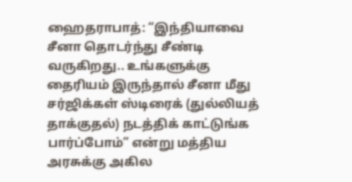ஹைதராபாத்: “இந்தியாவை சீனா தொடர்ந்து சீண்டி வருகிறது.. உங்களுக்கு தைரியம் இருந்தால் சீனா மீது சர்ஜிக்கள் ஸ்டிரைக் (துல்லியத் தாக்குதல்) நடத்திக் காட்டுங்க பார்ப்போம்” என்று மத்திய அரசுக்கு அகில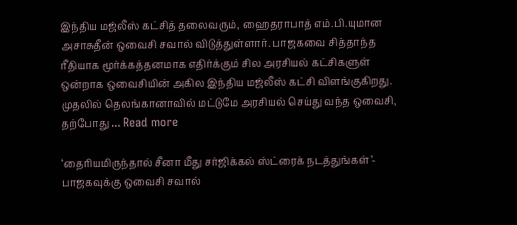இந்திய மஜ்லீஸ் கட்சித் தலைவரும், ஹைதராபாத் எம்.பி.யுமான அசாசுதீன் ஒவைசி சவால் விடுத்துள்ளார். பாஜகவை சித்தாந்த ரீதியாக மூர்க்கத்தனமாக எதிர்க்கும் சில அரசியல் கட்சிகளுள் ஒன்றாக ஒவைசியின் அகில இந்திய மஜ்லீஸ் கட்சி விளங்குகிறது. முதலில் தெலங்கானாவில் மட்டுமே அரசியல் செய்து வந்த ஒவைசி, தற்போது … Read more

‘தைரியமிருந்தால் சீனா மீது சர்ஜிக்கல் ஸ்ட்ரைக் நடத்துங்கள்’- பாஜகவுக்கு ஒவைசி சவால்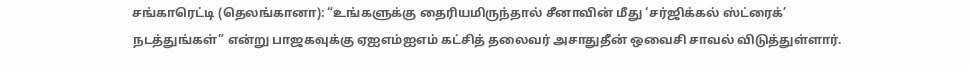சங்காரெட்டி (தெலங்கானா): “உங்களுக்கு தைரியமிருந்தால் சீனாவின் மீது ‘சர்ஜிக்கல் ஸ்ட்ரைக்’ நடத்துங்கள்” என்று பாஜகவுக்கு ஏஐஎம்ஐஎம் கட்சித் தலைவர் அசாதுதீன் ஒவைசி சாவல் விடுத்துள்ளார்.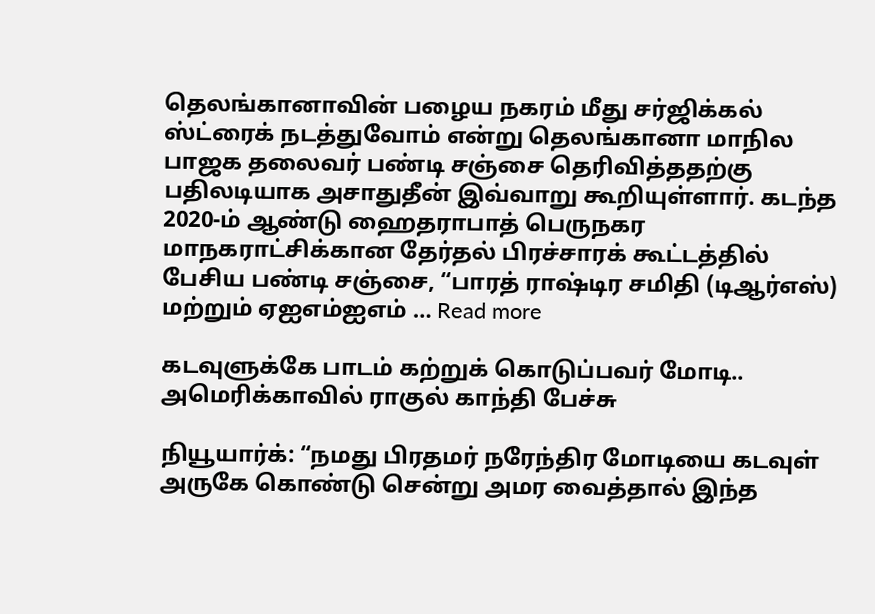தெலங்கானாவின் பழைய நகரம் மீது சர்ஜிக்கல் ஸ்ட்ரைக் நடத்துவோம் என்று தெலங்கானா மாநில பாஜக தலைவர் பண்டி சஞ்சை தெரிவித்ததற்கு பதிலடியாக அசாதுதீன் இவ்வாறு கூறியுள்ளார். கடந்த 2020-ம் ஆண்டு ஹைதராபாத் பெருநகர மாநகராட்சிக்கான தேர்தல் பிரச்சாரக் கூட்டத்தில் பேசிய பண்டி சஞ்சை, “பாரத் ராஷ்டிர சமிதி (டிஆர்எஸ்) மற்றும் ஏஐஎம்ஐஎம் … Read more

கடவுளுக்கே பாடம் கற்றுக் கொடுப்பவர் மோடி.. அமெரிக்காவில் ராகுல் காந்தி பேச்சு

நியூயார்க்: “நமது பிரதமர் நரேந்திர மோடியை கடவுள் அருகே கொண்டு சென்று அமர வைத்தால் இந்த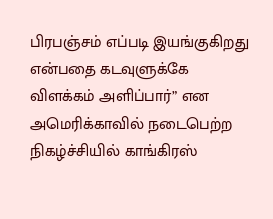பிரபஞ்சம் எப்படி இயங்குகிறது என்பதை கடவுளுக்கே விளக்கம் அளிப்பார்” என அமெரிக்காவில் நடைபெற்ற நிகழ்ச்சியில் காங்கிரஸ்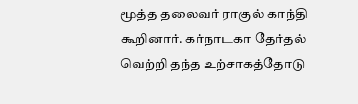மூத்த தலைவர் ராகுல் காந்தி கூறினார். கர்நாடகா தேர்தல் வெற்றி தந்த உற்சாகத்தோடு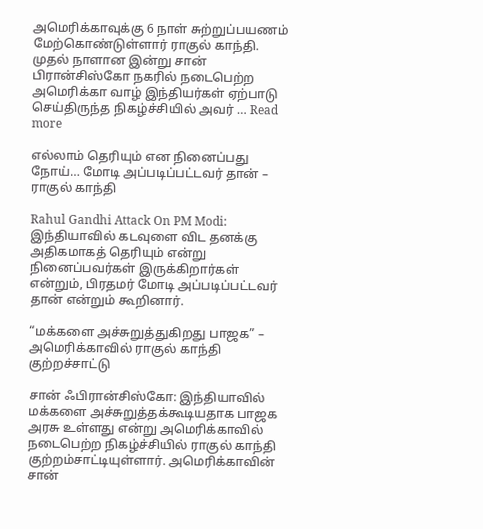அமெரிக்காவுக்கு 6 நாள் சுற்றுப்பயணம் மேற்கொண்டுள்ளார் ராகுல் காந்தி. முதல் நாளான இன்று சான் பிரான்சிஸ்கோ நகரில் நடைபெற்ற அமெரிக்கா வாழ் இந்தியர்கள் ஏற்பாடு செய்திருந்த நிகழ்ச்சியில் அவர் … Read more

எல்லாம் தெரியும் என நினைப்பது நோய்… மோடி அப்படிப்பட்டவர் தான் – ராகுல் காந்தி

Rahul Gandhi Attack On PM Modi: இந்தியாவில் கடவுளை விட தனக்கு அதிகமாகத் தெரியும் என்று நினைப்பவர்கள் இருக்கிறார்கள் என்றும், பிரதமர் மோடி அப்படிப்பட்டவர் தான் என்றும் கூறினார்.

“மக்களை அச்சுறுத்துகிறது பாஜக” – அமெரிக்காவில் ராகுல் காந்தி குற்றச்சாட்டு

சான் ஃபிரான்சிஸ்கோ: இந்தியாவில் மக்களை அச்சுறுத்தக்கூடியதாக பாஜக அரசு உள்ளது என்று அமெரிக்காவில் நடைபெற்ற நிகழ்ச்சியில் ராகுல் காந்தி குற்றம்சாட்டியுள்ளார். அமெரிக்காவின் சான்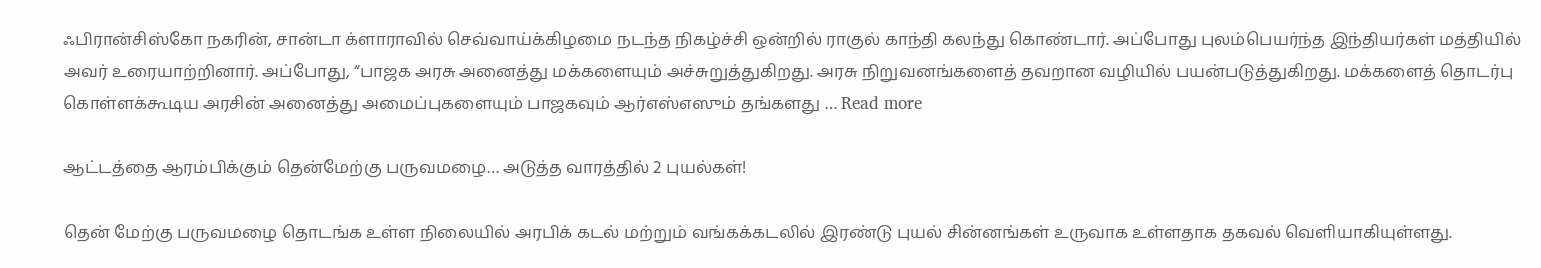ஃபிரான்சிஸ்கோ நகரின், சான்டா க்ளாராவில் செவ்வாய்க்கிழமை நடந்த நிகழ்ச்சி ஒன்றில் ராகுல் காந்தி கலந்து கொண்டார். அப்போது புலம்பெயர்ந்த இந்தியர்கள் மத்தியில் அவர் உரையாற்றினார். அப்போது, “பாஜக அரசு அனைத்து மக்களையும் அச்சுறுத்துகிறது. அரசு நிறுவனங்களைத் தவறான வழியில் பயன்படுத்துகிறது. மக்களைத் தொடர்பு கொள்ளக்கூடிய அரசின் அனைத்து அமைப்புகளையும் பாஜகவும் ஆர்எஸ்எஸும் தங்களது … Read more

ஆட்டத்தை ஆரம்பிக்கும் தென்மேற்கு பருவமழை… அடுத்த வாரத்தில் 2 புயல்கள்!

தென் மேற்கு பருவமழை தொடங்க உள்ள நிலையில் அரபிக் கடல் மற்றும் வங்கக்கடலில் இரண்டு புயல் சின்னங்கள் உருவாக உள்ளதாக தகவல் வெளியாகியுள்ளது.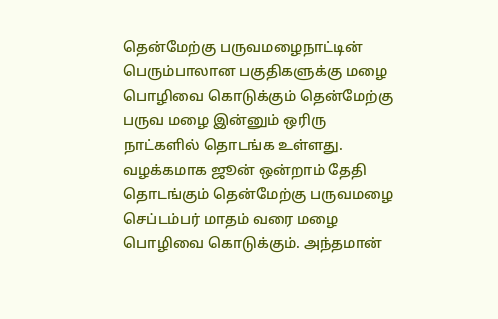தென்மேற்கு பருவமழைநாட்டின் பெரும்பாலான பகுதிகளுக்கு மழை பொழிவை கொடுக்கும் தென்மேற்கு பருவ மழை இன்னும் ஒரிரு நாட்களில் தொடங்க உள்ளது. வழக்கமாக ஜூன் ஒன்றாம் தேதி தொடங்கும் தென்மேற்கு பருவமழை செப்டம்பர் மாதம் வரை மழை பொழிவை கொடுக்கும். அந்தமான்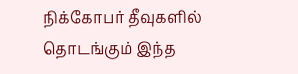நிக்கோபர் தீவுகளில் தொடங்கும் இந்த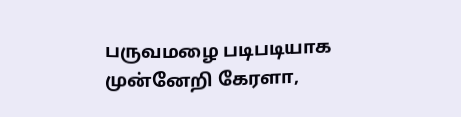பருவமழை படிபடியாக முன்னேறி கேரளா,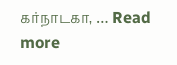கர்நாடகா, … Read more